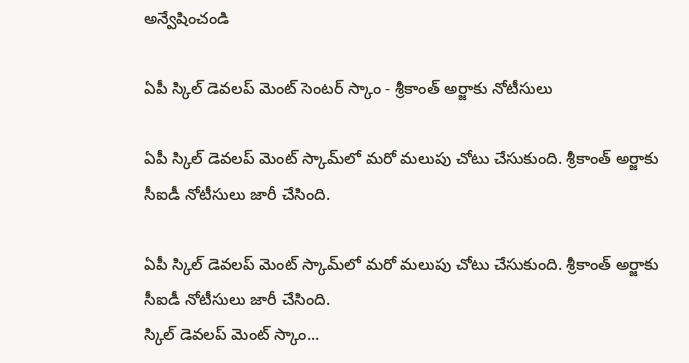అన్వేషించండి

ఏపీ స్కిల్ డెవలప్ మెంట్ సెంటర్ స్కాం - శ్రీకాంత్ అర్జాకు నోటీసులు

ఏపీ స్కిల్ డెవలప్‌ మెంట్ స్కామ్‌లో మరో మలుపు చోటు చేసుకుంది. శ్రీకాంత్ అర్జాకు సీఐడీ నోటీసులు జారీ చేసింది.

ఏపీ స్కిల్ డెవలప్‌ మెంట్ స్కామ్‌లో మరో మలుపు చోటు చేసుకుంది. శ్రీకాంత్ అర్జాకు సీఐడీ నోటీసులు జారీ చేసింది.
స్కిల్ డెవలప్ మెంట్ స్కాం...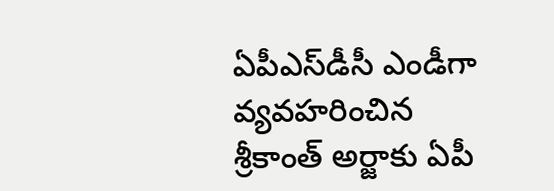ఏపీఎస్‌డీసీ ఎండీగా వ్యవహరించిన శ్రీకాంత్ అర్జాకు ఏపీ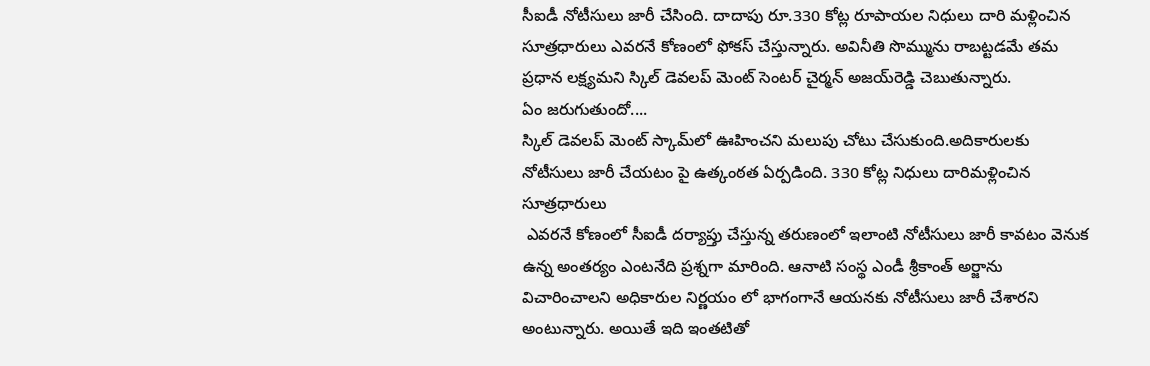సీఐడీ నోటీసులు జారీ చేసింది. దాదాపు రూ.330 కోట్ల రూపాయల నిధులు దారి మళ్లించిన సూత్రధారులు ఎవరనే కోణంలో ఫోకస్‌ చేస్తున్నారు. అవినీతి సొమ్మును రాబట్టడమే తమ ప్రధాన లక్ష్యమని స్కిల్ డెవలప్ మెంట్ సెంటర్ చైర్మన్ అజయ్‌రెడ్డి చెబుతున్నారు.
ఏం జరుగుతుందో....
స్కిల్ డెవలప్‌ మెంట్ స్కామ్‌లో ఊహించని మలుపు చోటు చేసుకుంది.అదికారులకు నోటీసులు జారీ చేయటం పై ఉత్కంఠత ఏర్పడింది. 330 కోట్ల నిధులు దారిమళ్లించిన సూత్రధారులు
 ఎవరనే కోణంలో సీఐడీ దర్యాప్తు చేస్తున్న తరుణంలో ఇలాంటి నోటీసులు జారీ కావటం వెనుక ఉన్న అంతర్యం ఎంటనేది ప్రశ్నగా మారింది. ఆనాటి సంస్థ ఎండీ శ్రీకాంత్‌ అర్జాను విచారించాలని అధికారుల నిర్ణయం లో భాగంగానే ఆయనకు నోటీసులు జారీ చేశారని అంటున్నారు. అయితే ఇది ఇంతటితో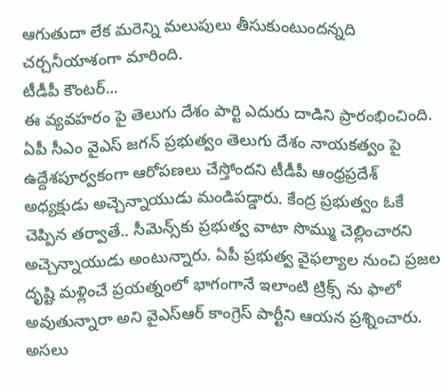ఆగుతుదా లేక మరెన్ని మలుపులు తీసుకుంటుందన్నది చర్చనీయాశంగా మారింది.
టీడీపీ కౌంటర్...
ఈ వ్యవహరం పై తెలుగు దేశం పార్టి ఎదురు దాడిని ప్రారంభించింది. ఏపీ సీఎం వైఎస్ జగన్‌ ప్రభుత్వం తెలుగు దేశం నాయకత్వం పై ఉద్దేశపూర్వకంగా ఆరోపణలు చేస్తోందని టీడీపీ ఆంధ్రప్రదేశ్ అధ్యక్షుడు అచ్చెన్నాయుడు మండిపడ్డారు. కేంద్ర ప్రభుత్వం ఓకే చెప్పిన తర్వాతే.. సీమెన్స్‌కు ప్రభుత్వ వాటా సొమ్ము చెల్లించారని అచ్చెన్నాయుడు అంటున్నారు. ఏపీ ప్రభుత్వ వైఫల్యాల నుంచి ప్రజల దృష్టి మళ్లించే ప్రయత్నంలో భాగంగానే ఇలాంటి ట్రిక్స్ ను ఫాలో అవుతున్నారా అని వైఎస్ఆర్ కాంగ్రెస్ పార్టీని ఆయన ప్రశ్నించారు.
అసలు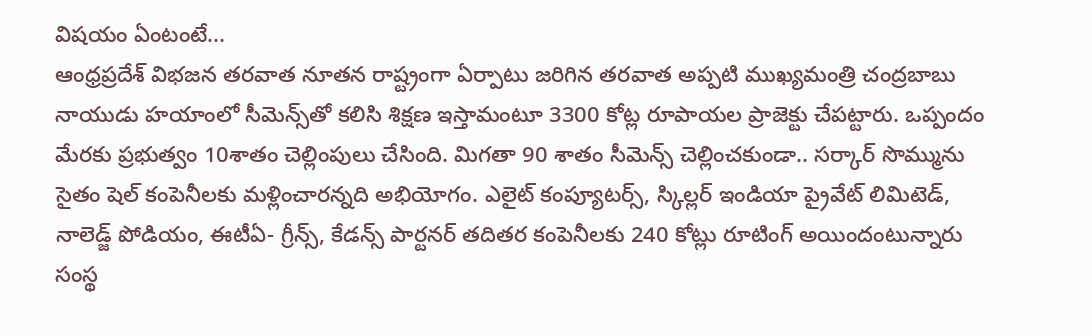విషయం ఏంటంటే...
ఆంధ్రప్రదేశ్ విభజన తరవాత నూతన రాష్ట్రంగా ఏర్పాటు జరిగిన తరవాత అప్పటి ముఖ్యమంత్రి చంద్రబాబు నాయుడు హయాంలో సీమెన్స్‌తో కలిసి శిక్షణ ఇస్తామంటూ 3300 కోట్ల రూపాయల ప్రాజెక్టు చేపట్టారు. ఒప్పందం మేరకు ప్రభుత్వం 10శాతం చెల్లింపులు చేసింది. మిగతా 90 శాతం సీమెన్స్‌ చెల్లించకుండా.. సర్కార్‌ సొమ్మును సైతం షెల్‌ కంపెనీలకు మళ్లించారన్నది అభియోగం. ఎలైట్‌ కంప్యూటర్స్‌, స్కిల్లర్‌ ఇండియా ప్రైవేట్ లిమిటెడ్‌, నాలెడ్జ్‌ పోడియం, ఈటీఏ- గ్రీన్స్‌, కేడన్స్‌ పార్టనర్‌ తదితర కంపెనీలకు 240 కోట్లు రూటింగ్‌ అయిందంటున్నారు సంస్థ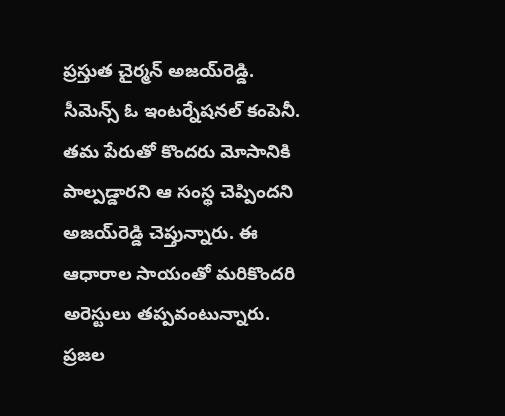ప్రస్తుత చైర్మన్ అజయ్‌రెడ్డి.
సీమెన్స్‌ ఓ ఇంటర్నేషనల్‌ కంపెనీ. తమ పేరుతో కొందరు మోసానికి పాల్పడ్డారని ఆ సంస్థ చెప్పిందని అజయ్‌రెడ్డి చెప్తున్నారు. ఈ ఆధారాల సాయంతో మరికొందరి అరెస్టులు తప్పవంటున్నారు. ప్రజల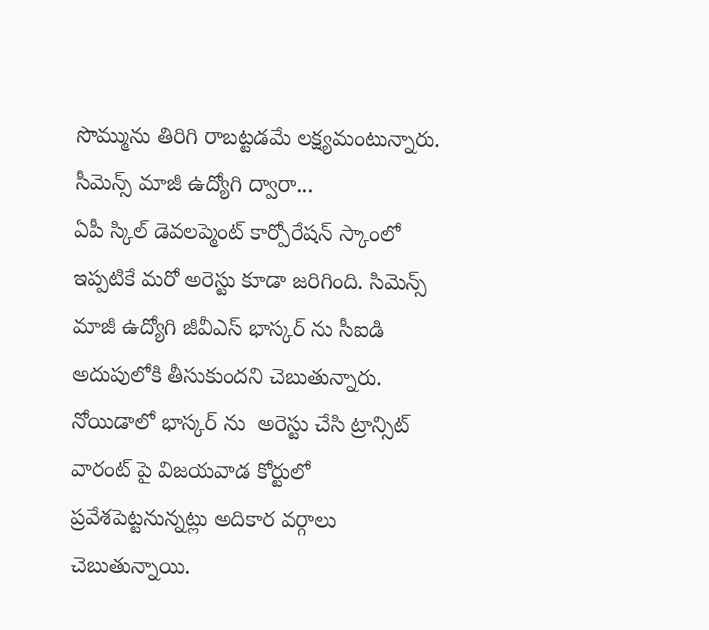సొమ్మును తిరిగి రాబట్టడమే లక్ష్యమంటున్నారు.
సీమెన్స్ మాజీ ఉద్యోగి ద్వారా...
ఏపీ స్కిల్ డెవలప్మెంట్ కార్పోరేషన్ స్కాంలో ఇప్పటికే మరో అరెస్టు కూడా జరిగింది. సిమెన్స్ మాజీ ఉద్యోగి జీవీఎస్ భాస్కర్ ను సీఐడి అదుపులోకి తీసుకుందని చెబుతున్నారు. నోయిడాలో భాస్కర్ ను  అరెస్టు చేసి ట్రాన్సిట్ వారంట్ పై విజయవాడ కోర్టులో ప్రవేశపెట్టనున్నట్లు అదికార వర్గాలు చెబుతున్నాయి.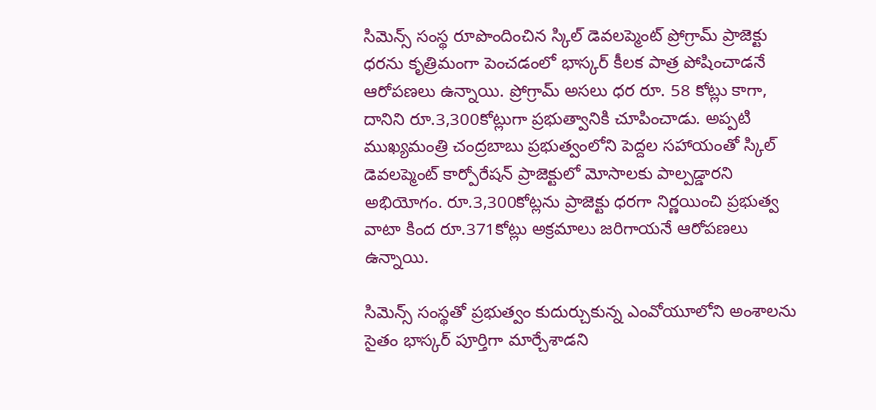సిమెన్స్ సంస్థ రూపొందించిన స్కిల్ డెవలప్మెంట్ ప్రోగ్రామ్ ప్రాజెక్టు ధరను కృత్రిమంగా పెంచడంలో భాస్కర్ కీలక పాత్ర పోషించాడనే ఆరోపణలు ఉన్నాయి. ప్రోగ్రామ్ అసలు ధర రూ. 58 కోట్లు కాగా, దానిని రూ.3,300కోట్లుగా ప్రభుత్వానికి చూపించాడు. అప్పటి ముఖ్యమంత్రి చంద్రబాబు ప్రభుత్వంలోని పెద్దల సహాయంతో స్కిల్ డెవలప్మెంట్ కార్పోరేషన్ ప్రాజెక్టులో మోసాలకు పాల్పడ్డారని అభియోగం. రూ.3,300కోట్లను ప్రాజెక్టు ధరగా నిర్ణయించి ప్రభుత్వ వాటా కింద రూ.371కోట్లు అక్రమాలు జరిగాయనే ఆరోపణలు ఉన్నాయి.

సిమెన్స్ సంస్థతో ప్రభుత్వం కుదుర్చుకున్న ఎంవోయూలోని అంశాలను సైతం భాస్కర్ పూర్తిగా మార్చేశాడని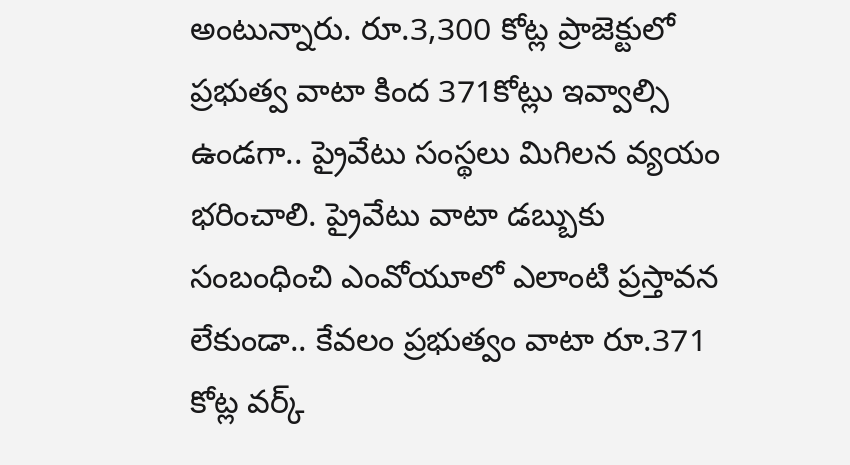అంటున్నారు. రూ.3,300 కోట్ల ప్రాజెక్టులో ప్రభుత్వ వాటా కింద 371కోట్లు ఇవ్వాల్సి ఉండగా.. ప్రైవేటు సంస్థలు మిగిలన వ్యయం భరించాలి. ప్రైవేటు వాటా డబ్బుకు సంబంధించి ఎంవోయూలో ఎలాంటి ప్రస్తావన లేకుండా.. కేవలం ప్రభుత్వం వాటా రూ.371 కోట్ల వర్క్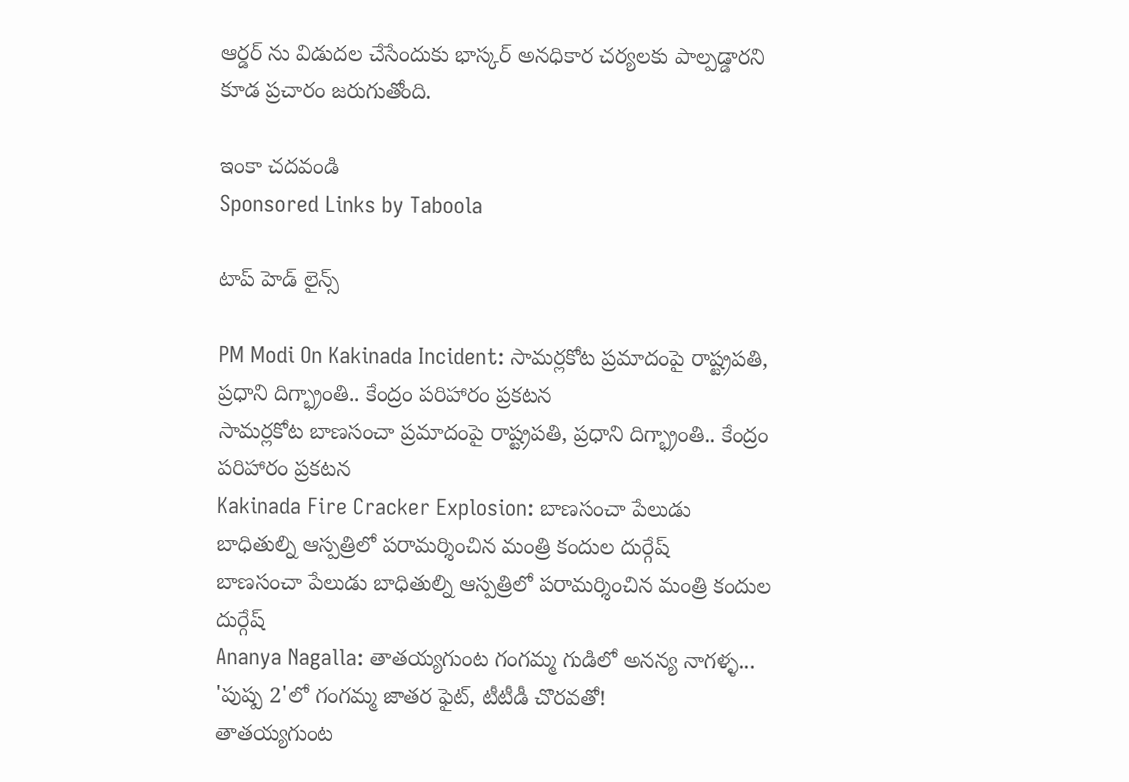ఆర్డర్ ను విడుదల చేసేందుకు భాస్కర్ అనధికార చర్యలకు పాల్పడ్డారని కూడ ప్రచారం జరుగుతోంది.

ఇంకా చదవండి
Sponsored Links by Taboola

టాప్ హెడ్ లైన్స్

PM Modi On Kakinada Incident: సామర్లకోట ప్రమాదంపై రాష్ట్రపతి, ప్రధాని దిగ్భ్రాంతి.. కేంద్రం పరిహారం ప్రకటన
సామర్లకోట బాణసంచా ప్రమాదంపై రాష్ట్రపతి, ప్రధాని దిగ్భ్రాంతి.. కేంద్రం పరిహారం ప్రకటన
Kakinada Fire Cracker Explosion: బాణసంచా పేలుడు బాధితుల్ని ఆస్పత్రిలో పరామర్శించిన మంత్రి కందుల దుర్గేష్
బాణసంచా పేలుడు బాధితుల్ని ఆస్పత్రిలో పరామర్శించిన మంత్రి కందుల దుర్గేష్
Ananya Nagalla: తాతయ్యగుంట గంగమ్మ గుడిలో అనన్య నాగళ్ళ... 'పుష్ప 2'లో గంగమ్మ జాతర ఫైట్, టీటీడీ చొరవతో!
తాతయ్యగుంట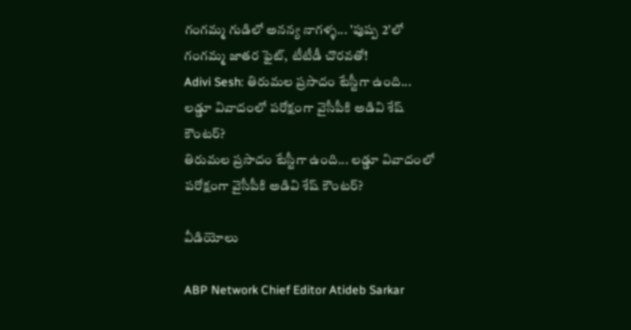గంగమ్మ గుడిలో అనన్య నాగళ్ళ... 'పుష్ప 2'లో గంగమ్మ జాతర ఫైట్, టీటీడీ చొరవతో!
Adivi Sesh: తిరుమల ప్రసాదం టేస్టీగా ఉంది... లడ్డూ వివాదంలో పరోక్షంగా వైసీపీకి అడివి శేష్ కౌంటర్?
తిరుమల ప్రసాదం టేస్టీగా ఉంది... లడ్డూ వివాదంలో పరోక్షంగా వైసీపీకి అడివి శేష్ కౌంటర్?

వీడియోలు

ABP Network Chief Editor Atideb Sarkar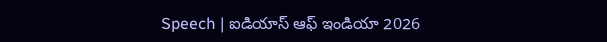Speech | ఐడియాస్ ఆఫ్ ఇండియా 2026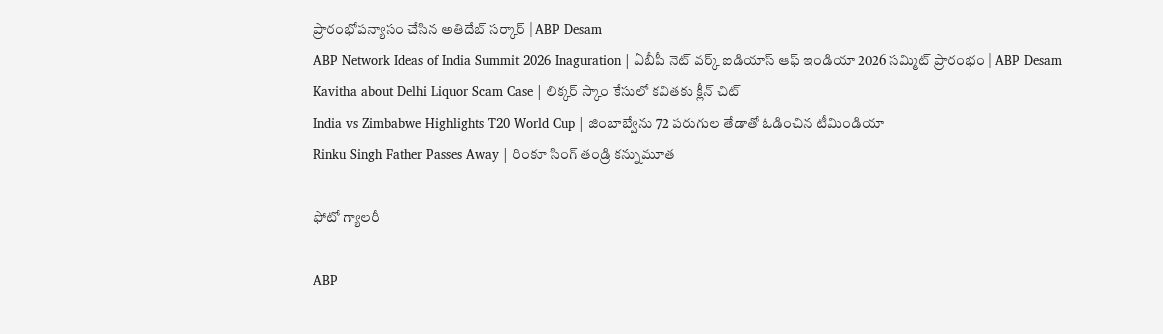ప్రారంభోపన్యాసం చేసిన అతిదేబ్ సర్కార్ | ABP Desam
ABP Network Ideas of India Summit 2026 Inaguration | ఏబీపీ నెట్ వర్క్ ఐడియాస్ ఆఫ్ ఇండియా 2026 సమ్మిట్ ప్రారంభం | ABP Desam
Kavitha about Delhi Liquor Scam Case | లిక్కర్ స్కాం కేసులో కవితకు క్లీన్ చిట్
India vs Zimbabwe Highlights T20 World Cup | జింబాబ్వేను 72 పరుగుల తేడాతో ఓడించిన టీమిండియా
Rinku Singh Father Passes Away | రింకూ సింగ్ తండ్రి కన్నుమూత

ఫోటో గ్యాలరీ

ABP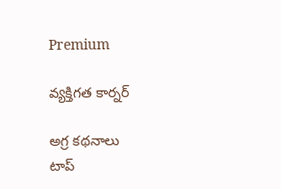Premium

వ్యక్తిగత కార్నర్

అగ్ర కథనాలు
టాప్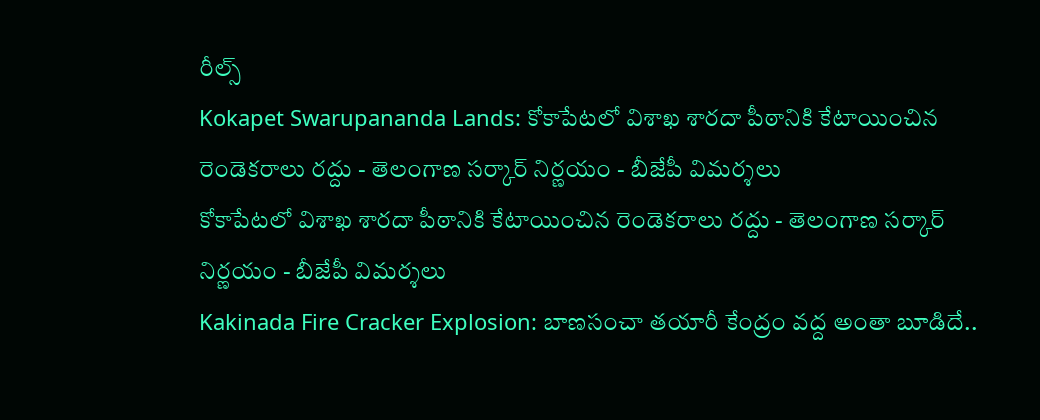రీల్స్
Kokapet Swarupananda Lands: కోకాపేటలో విశాఖ శారదా పీఠానికి కేటాయించిన రెండెకరాలు రద్దు - తెలంగాణ సర్కార్ నిర్ణయం - బీజేపీ విమర్శలు
కోకాపేటలో విశాఖ శారదా పీఠానికి కేటాయించిన రెండెకరాలు రద్దు - తెలంగాణ సర్కార్ నిర్ణయం - బీజేపీ విమర్శలు
Kakinada Fire Cracker Explosion: బాణసంచా తయారీ కేంద్రం వద్ద అంతా బూడిదే..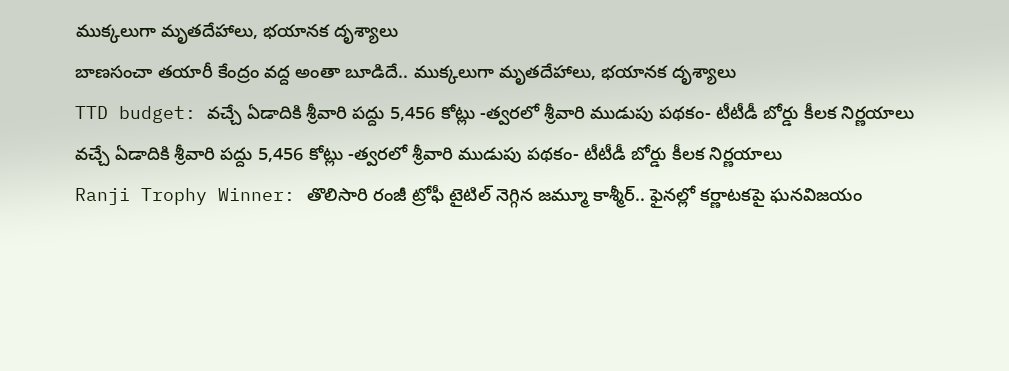ముక్కలుగా మృతదేహాలు, భయానక దృశ్యాలు
బాణసంచా తయారీ కేంద్రం వద్ద అంతా బూడిదే.. ముక్కలుగా మృతదేహాలు, భయానక దృశ్యాలు
TTD budget: వచ్చే ఏడాదికి శ్రీవారి పద్దు 5,456 కోట్లు -త్వరలో శ్రీవారి ముడుపు పథకం- టీటీడీ బోర్డు కీలక నిర్ణయాలు
వచ్చే ఏడాదికి శ్రీవారి పద్దు 5,456 కోట్లు -త్వరలో శ్రీవారి ముడుపు పథకం- టీటీడీ బోర్డు కీలక నిర్ణయాలు
Ranji Trophy Winner: తొలిసారి రంజీ ట్రోఫీ టైటిల్‌ నెగ్గిన జమ్మూ కాశ్మీర్.. ఫైనల్లో కర్ణాటకపై ఘనవిజయం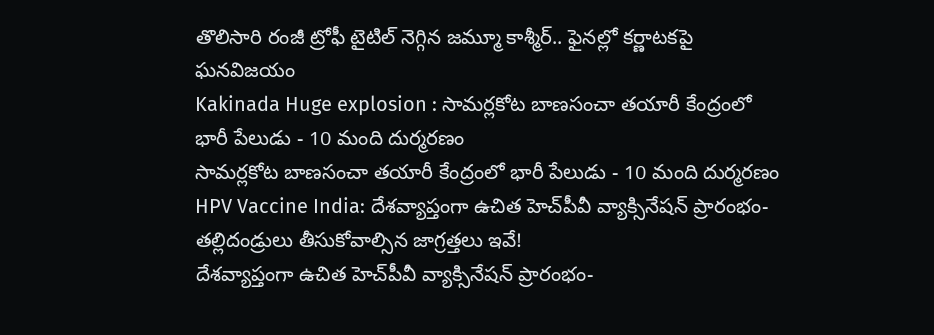తొలిసారి రంజీ ట్రోఫీ టైటిల్‌ నెగ్గిన జమ్మూ కాశ్మీర్.. ఫైనల్లో కర్ణాటకపై ఘనవిజయం
Kakinada Huge explosion : సామర్లకోట బాణసంచా తయారీ కేంద్రంలో భారీ పేలుడు - 10 మంది దుర్మరణం
సామర్లకోట బాణసంచా తయారీ కేంద్రంలో భారీ పేలుడు - 10 మంది దుర్మరణం
HPV Vaccine India: దేశవ్యాప్తంగా ఉచిత హెచ్‌పీవీ వ్యాక్సినేషన్ ప్రారంభం- తల్లిదండ్రులు తీసుకోవాల్సిన జాగ్రత్తలు ఇవే!
దేశవ్యాప్తంగా ఉచిత హెచ్‌పీవీ వ్యాక్సినేషన్ ప్రారంభం-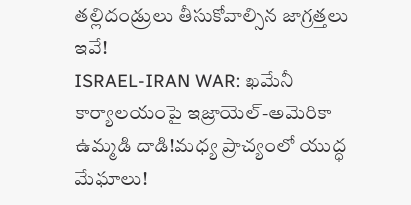తల్లిదండ్రులు తీసుకోవాల్సిన జాగ్రత్తలు ఇవే!
ISRAEL-IRAN WAR: ఖమేనీ కార్యాలయంపై ఇజ్రాయెల్‌-అమెరికా ఉమ్మడి దాడి!మధ్య ప్రాచ్యంలో యుద్ధ మేఘాలు!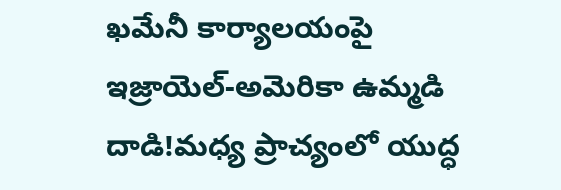ఖమేనీ కార్యాలయంపై ఇజ్రాయెల్‌-అమెరికా ఉమ్మడి దాడి!మధ్య ప్రాచ్యంలో యుద్ధ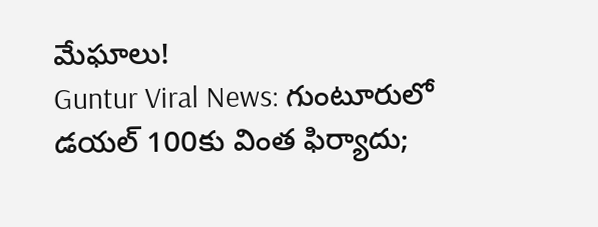మేఘాలు!
Guntur Viral News: గుంటూరులో డయల్‌ 100కు వింత ఫిర్యాదు;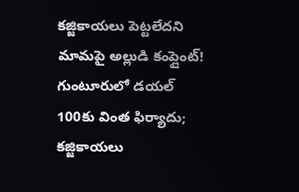కజ్జికాయలు పెట్టలేదని మామపై అల్లుడి కంప్లైంట్‌!
గుంటూరులో డయల్‌ 100కు వింత ఫిర్యాదు; కజ్జికాయలు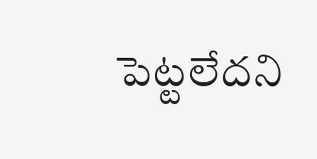పెట్టలేదని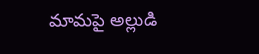మామపై అల్లుడి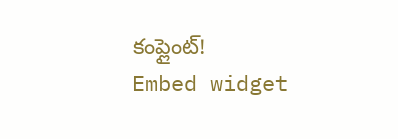కంప్లైంట్‌!
Embed widget